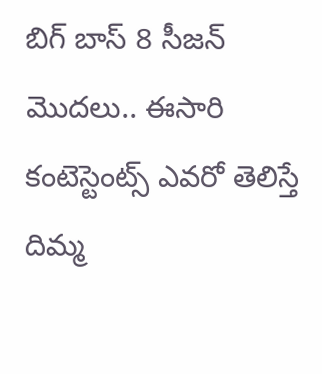బిగ్ బాస్ 8 సీజన్ మొదలు.. ఈసారి కంటెస్టెంట్స్ ఎవరో తెలిస్తే దిమ్మ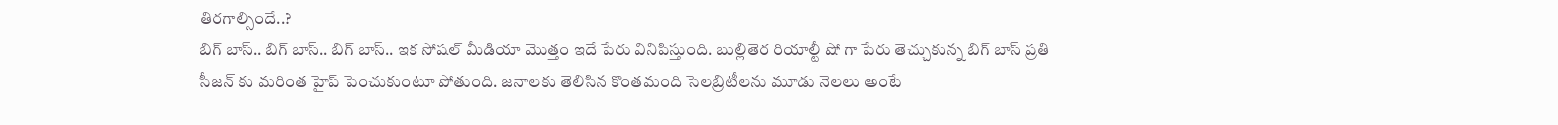తిరగాల్సిందే..?
బిగ్ బాస్.. బిగ్ బాస్.. బిగ్ బాస్.. ఇక సోషల్ మీడియా మొత్తం ఇదే పేరు వినిపిస్తుంది. బుల్లితెర రియాల్టీ షో గా పేరు తెచ్చుకున్న బిగ్ బాస్ ప్రతి సీజన్ కు మరింత హైప్ పెంచుకుంటూ పోతుంది. జనాలకు తెలిసిన కొంతమంది సెలబ్రిటీలను మూడు నెలలు అంటే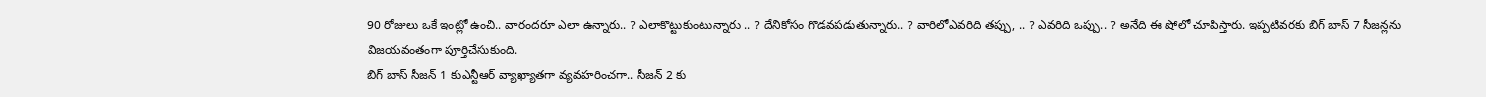90 రోజులు ఒకే ఇంట్లో ఉంచి.. వారందరూ ఎలా ఉన్నారు.. ? ఎలాకొట్టుకుంటున్నారు .. ? దేనికోసం గొడవపడుతున్నారు.. ? వారిలోఎవరిది తప్పు, .. ? ఎవరిది ఒప్పు.. ? అనేది ఈ షోలో చూపిస్తారు. ఇప్పటివరకు బిగ్ బాస్ 7 సీజన్లను విజయవంతంగా పూర్తిచేసుకుంది.
బిగ్ బాస్ సీజన్ 1 కుఎన్టీఆర్ వ్యాఖ్యాతగా వ్యవహరించగా.. సీజన్ 2 కు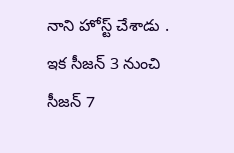నాని హోస్ట్ చేశాడు . ఇక సీజన్ 3 నుంచి సీజన్ 7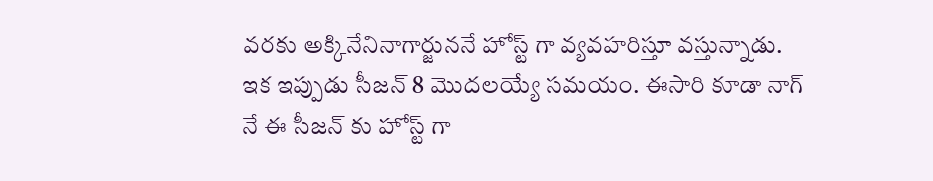వరకు అక్కినేనినాగార్జుననే హోస్ట్ గా వ్యవహరిస్తూ వస్తున్నాడు. ఇక ఇప్పుడు సీజన్ 8 మొదలయ్యే సమయం. ఈసారి కూడా నాగ్ నే ఈ సీజన్ కు హోస్ట్ గా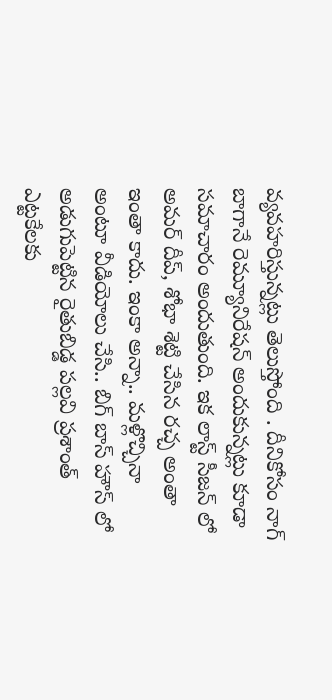వ్యవహరిస్తున్నట్లు తెలుస్తోంది . దీనికోసం నాగ్ బాగానే రెమ్యూనిరేషన్ అందుకున్నట్లు కూడా సమాచారం అందుతుంది. ఇక లాస్ట్ సీజన్ లో అమర్ దీప్, శోభా శెట్టి చేసిన రచ్చ అంతా ఇంతా కాదు. ఇంకా అన్నా.. మళ్లొచ్చినా అంటూ వీడియోలు చేసి.. బిగ్ బాస్ హౌస్ లో అడుగుపెట్టిన రైతుబిడ్డ పల్లవి ప్రశాంత్ ఎట్టకేలకు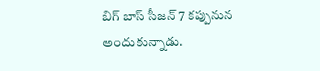బిగ్ బాస్ సీజన్ 7 కప్పునున అందుకున్నాడు.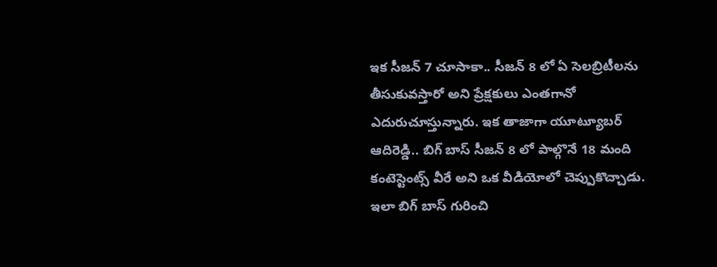ఇక సీజన్ 7 చూసాకా.. సీజన్ 8 లో ఏ సెలబ్రిటీలను తీసుకువస్తారో అని ప్రేక్షకులు ఎంతగానో ఎదురుచూస్తున్నారు. ఇక తాజాగా యూట్యూబర్ ఆదిరెడ్డి.. బిగ్ బాస్ సీజన్ 8 లో పాల్గొనే 18 మంది కంటెస్టెంట్స్ వీరే అని ఒక వీడియోలో చెప్పుకొచ్చాడు. ఇలా బిగ్ బాస్ గురించి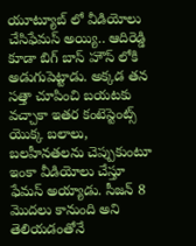యూట్యూబ్ లో వీడియోలు చేసిఫేమస్ అయ్యి.. ఆదిరెడ్డి కూడా బిగ్ బాస్ హౌస్ లోకి అడుగుపెట్టాడు. అక్కడ తన సత్తా చూపించి బయటకు వచ్చాకా ఇతర కంటెస్టెంట్స్ యొక్క బలాలు, బలహీనతలను చెప్పుకుంటూ ఇంకా వీడియోలు చేస్తూ ఫేమస్ అయ్యాడు. సీజన్ 8 మొదలు కానుంది అని తెలియడంతోనే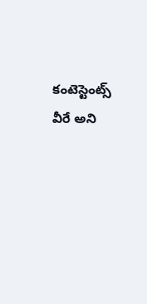కంటెస్టెంట్స్ వీరే అని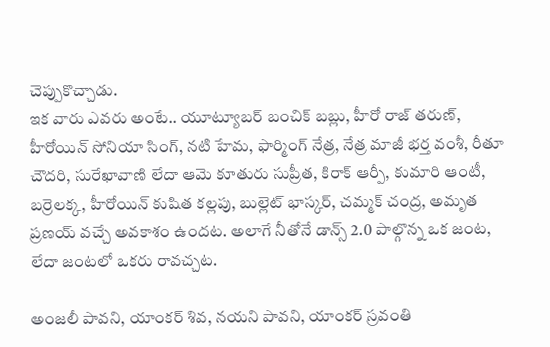చెప్పుకొచ్చాడు.
ఇక వారు ఎవరు అంటే.. యూట్యూబర్ బంచిక్ బబ్లు, హీరో రాజ్ తరుణ్, హీరోయిన్ సోనియా సింగ్, నటి హేమ, ఫార్మింగ్ నేత్ర, నేత్ర మాజీ భర్త వంశీ, రీతూ చౌదరి, సురేఖావాణి లేదా ఆమె కూతురు సుప్రీత, కిరాక్ ఆర్పీ, కుమారి ఆంటీ, బర్రెలక్క, హీరోయిన్ కుషిత కల్లపు, బుల్లెట్ భాస్కర్, చమ్మక్ చంద్ర, అమృత ప్రణయ్ వచ్చే అవకాశం ఉందట. అలాగే నీతోనే డాన్స్ 2.0 పాల్గొన్న ఒక జంట, లేదా జంటలో ఒకరు రావచ్చట.

అంజలీ పావని, యాంకర్ శివ, నయని పావని, యాంకర్ స్రవంతి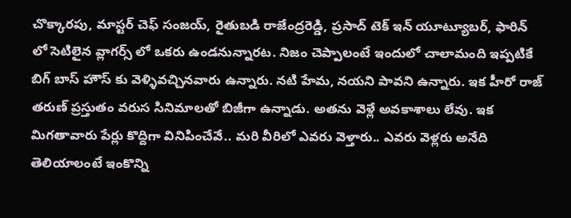చొక్కారపు, మాస్టర్ చెఫ్ సంజయ్, రైతుబడి రాజేంద్రరెడ్డి, ప్రసాద్ టెక్ ఇన్ యూట్యూబర్, ఫారిన్ లో సెటిలైన వ్లాగర్స్ లో ఒకరు ఉండనున్నారట. నిజం చెప్పాలంటే ఇందులో చాలామంది ఇప్పటికే బిగ్ బాస్ హౌస్ కు వెళ్ళివచ్చినవారు ఉన్నారు. నటి హేమ, నయని పావని ఉన్నారు. ఇక హీరో రాజ్ తరుణ్ ప్రస్తుతం వరుస సినిమాలతో బిజీగా ఉన్నాడు. అతను వెళ్లే అవకాశాలు లేవు. ఇక మిగతావారు పేర్లు కొద్దిగా వినిపించేవే.. మరి వీరిలో ఎవరు వెళ్తారు.. ఎవరు వెళ్లరు అనేది తెలియాలంటే ఇంకొన్ని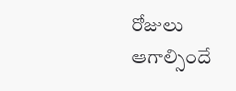రోజులు ఆగాల్సిందే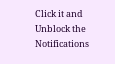Click it and Unblock the Notifications